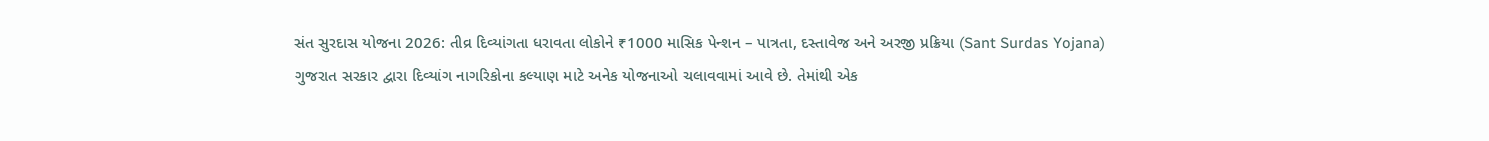સંત સુરદાસ યોજના 2026: તીવ્ર દિવ્યાંગતા ધરાવતા લોકોને ₹1000 માસિક પેન્શન – પાત્રતા, દસ્તાવેજ અને અરજી પ્રક્રિયા (Sant Surdas Yojana)
ગુજરાત સરકાર દ્વારા દિવ્યાંગ નાગરિકોના કલ્યાણ માટે અનેક યોજનાઓ ચલાવવામાં આવે છે. તેમાંથી એક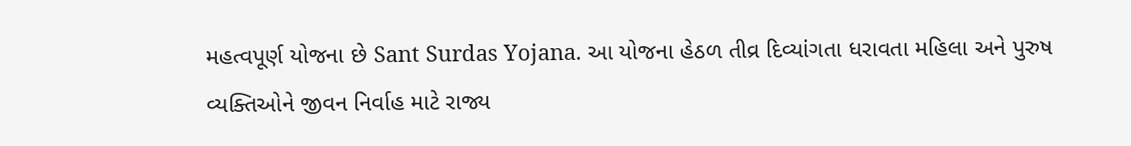મહત્વપૂર્ણ યોજના છે Sant Surdas Yojana. આ યોજના હેઠળ તીવ્ર દિવ્યાંગતા ધરાવતા મહિલા અને પુરુષ વ્યક્તિઓને જીવન નિર્વાહ માટે રાજ્ય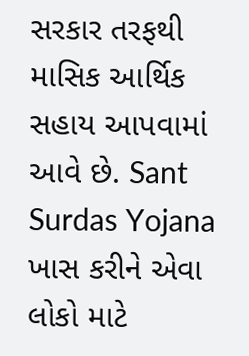સરકાર તરફથી માસિક આર્થિક સહાય આપવામાં આવે છે. Sant Surdas Yojana ખાસ કરીને એવા લોકો માટે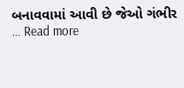બનાવવામાં આવી છે જેઓ ગંભીર … Read more